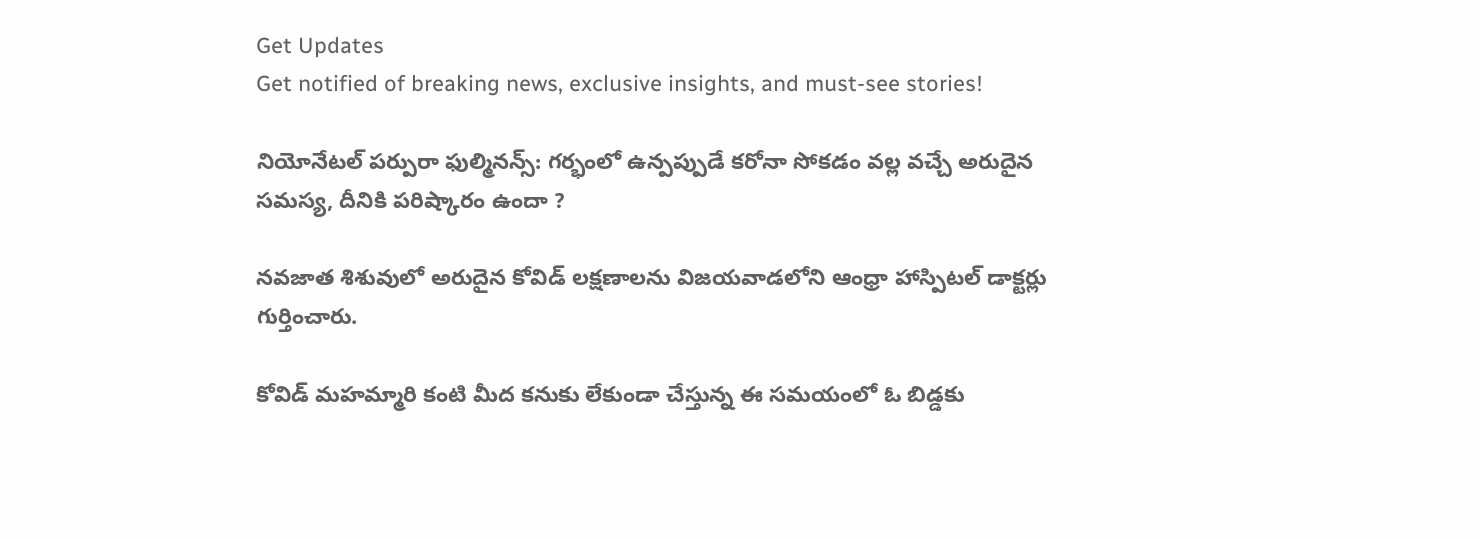Get Updates
Get notified of breaking news, exclusive insights, and must-see stories!

నియోనేటల్ పర్పురా ఫుల్మినన్స్: గర్భంలో ఉన్పప్పుడే కరోనా సోకడం వల్ల వచ్చే అరుదైన సమస్య, దీనికి పరిష్కారం ఉందా ?

నవజాత శిశువులో అరుదైన కోవిడ్ లక్షణాలను విజయవాడలోని ఆంధ్రా హాస్పిటల్ డాక్టర్లు గుర్తించారు.

కోవిడ్ మహమ్మారి కంటి మీద కనుకు లేకుండా చేస్తున్న ఈ సమయంలో ఓ బిడ్డకు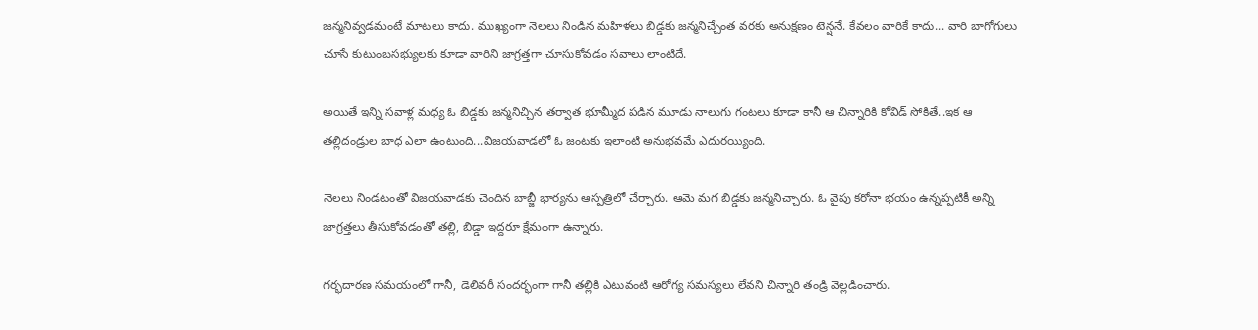జన్మనివ్వడమంటే మాటలు కాదు. ముఖ్యంగా నెలలు నిండిన మహిళలు బిడ్డకు జన్మనిచ్చేంత వరకు అనుక్షణం టెన్షనే. కేవలం వారికే కాదు... వారి బాగోగులు చూసే కుటుంబసభ్యులకు కూడా వారిని జాగ్రత్తగా చూసుకోవడం సవాలు లాంటిదే.

అయితే ఇన్ని సవాళ్ల మధ్య ఓ బిడ్డకు జన్మనిచ్చిన తర్వాత భూమ్మీద పడిన మూడు నాలుగు గంటలు కూడా కానీ ఆ చిన్నారికి కోవిడ్ సోకితే..ఇక ఆ తల్లిదండ్రుల బాధ ఎలా ఉంటుంది...విజయవాడలో ఓ జంటకు ఇలాంటి అనుభవమే ఎదురయ్యింది.

నెలలు నిండటంతో విజయవాడకు చెందిన బాబ్జీ భార్యను ఆస్పత్రిలో చేర్చారు. ఆమె మగ బిడ్డకు జన్మనిచ్చారు. ఓ వైపు కరోనా భయం ఉన్నప్పటికీ అన్ని జాగ్రత్తలు తీసుకోవడంతో తల్లి, బిడ్డా ఇద్దరూ క్షేమంగా ఉన్నారు.

గర్భదారణ సమయంలో గానీ, డెలివరీ సందర్భంగా గానీ తల్లికి ఎటువంటి ఆరోగ్య సమస్యలు లేవని చిన్నారి తండ్రి వెల్లడించారు.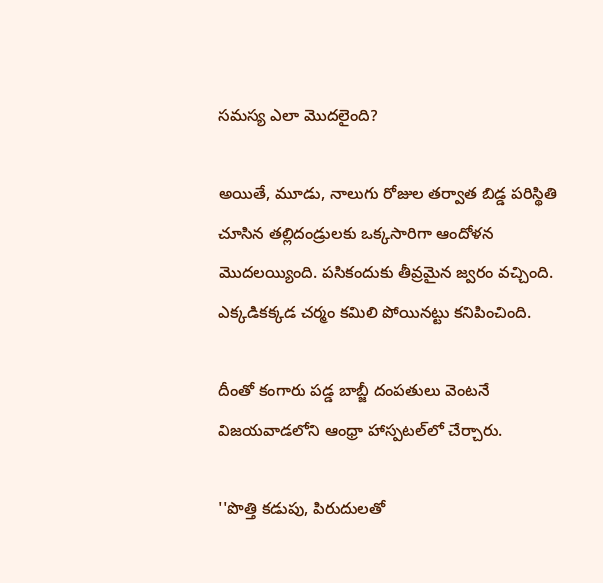సమస్య ఎలా మొదలైంది?

అయితే, మూడు, నాలుగు రోజుల తర్వాత బిడ్డ పరిస్థితి చూసిన తల్లిదండ్రులకు ఒక్కసారిగా ఆందోళన మొదలయ్యింది. పసికందుకు తీవ్రమైన జ్వరం వచ్చింది. ఎక్కడికక్కడ చర్మం కమిలి పోయినట్టు కనిపించింది.

దీంతో కంగారు పడ్డ బాబ్జీ దంపతులు వెంటనే విజయవాడలోని ఆంధ్రా హాస్పటల్‌లో చేర్చారు.

''పొత్తి కడుపు, పిరుదులతో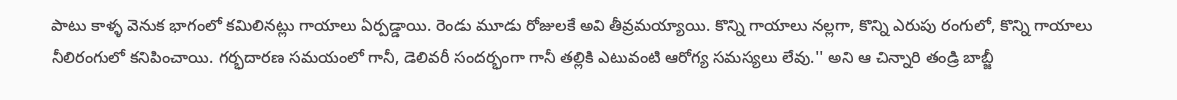పాటు కాళ్ళ వెనుక భాగంలో కమిలినట్లు గాయాలు ఏర్పడ్డాయి. రెండు మూడు రోజులకే అవి తీవ్రమయ్యాయి. కొన్ని గాయాలు నల్లగా, కొన్ని ఎరుపు రంగులో, కొన్ని గాయాలు నీలిరంగులో కనిపించాయి. గర్భదారణ సమయంలో గానీ, డెలివరీ సందర్భంగా గానీ తల్లికి ఎటువంటి ఆరోగ్య సమస్యలు లేవు.'' అని ఆ చిన్నారి తండ్రి బాబ్జీ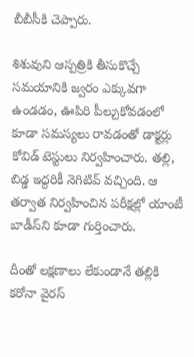బీబీసీకి చెప్పారు.

శిశువుని ఆస్పత్రికి తీసుకొచ్చే సమయానికి జ్వరం ఎక్కువగా ఉండడం, ఊపిరి పీల్చుకోవడంలో కూడా సమస్యలు రావడంతో డాక్టర్లు కోవిడ్ టెస్టులు నిర్వహించారు. తల్లి, బిడ్డ ఇద్దరికీ నెగిటివ్ వచ్చింది. ఆ తర్వాత నిర్వహించిన పరీక్షల్లో యాంటీ బాడీస్‌ని కూడా గుర్తించారు.

దీంతో లక్షణాలు లేకుండానే తల్లికి కరోనా వైరస్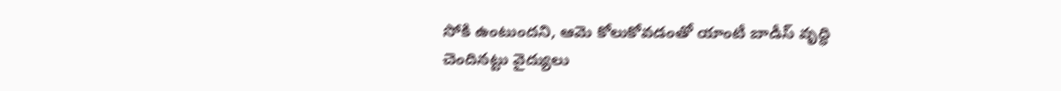సోకి ఉంటుందని, ఆమె కోలుకోవడంతో యాంటీ బాడీస్ వృద్ధి చెందినట్టు వైద్యులు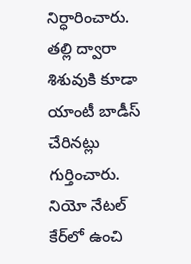నిర్ధారించారు. తల్లి ద్వారా శిశువుకి కూడా యాంటీ బాడీస్ చేరినట్లు గుర్తించారు. నియో నేటల్ కేర్‌లో ఉంచి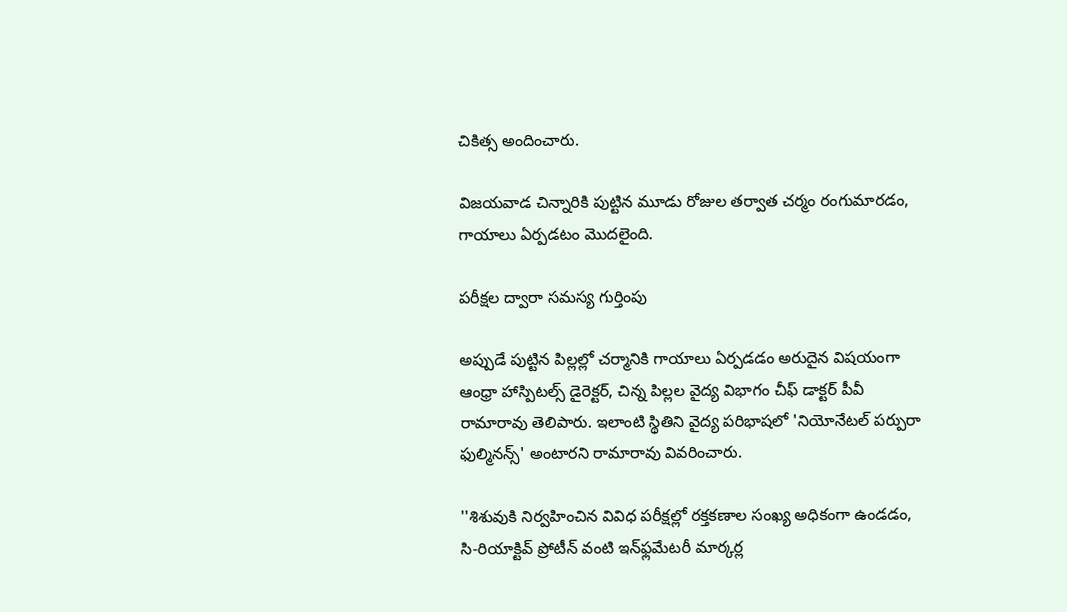చికిత్స అందించారు.

విజయవాడ చిన్నారికి పుట్టిన మూడు రోజుల తర్వాత చర్మం రంగుమారడం, గాయాలు ఏర్పడటం మొదలైంది.

పరీక్షల ద్వారా సమస్య గుర్తింపు

అప్పుడే పుట్టిన పిల్లల్లో చర్మానికి గాయాలు ఏర్పడడం అరుదైన విషయంగా ఆంధ్రా హాస్పిటల్స్ డైరెక్టర్, చిన్న పిల్లల వైద్య విభాగం చీఫ్ డాక్టర్ పీవీ రామారావు తెలిపారు. ఇలాంటి స్థితిని వైద్య పరిభాషలో 'నియోనేటల్ పర్పురా ఫుల్మినన్స్' అంటారని రామారావు వివరించారు.

''శిశువుకి నిర్వహించిన వివిధ పరీక్షల్లో రక్తకణాల సంఖ్య అధికంగా ఉండడం, సి-రియాక్టివ్ ప్రోటీన్ వంటి ఇన్‌ఫ్లమేటరీ మార్కర్ల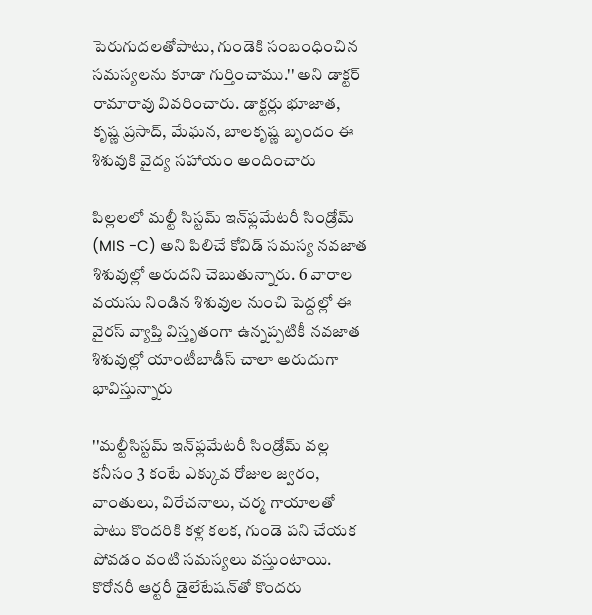పెరుగుదలతోపాటు, గుండెకి సంబంధించిన సమస్యలను కూడా గుర్తించాము.'' అని డాక్టర్ రామారావు వివరించారు. డాక్టర్లు భూజాత, కృష్ణ ప్రసాద్, మేఘన, బాలకృష్ణ బృందం ఈ శిశువుకి వైద్య సహాయం అందించారు

పిల్లలలో మల్టీ సిస్టమ్ ఇన్‌ఫ్లమేటరీ సిండ్రోమ్ (MIS -C) అని పిలిచే కోవిడ్ సమస్య నవజాత శిశువుల్లో అరుదని చెబుతున్నారు. 6 వారాల వయసు నిండిన శిశువుల నుంచి పెద్దల్లో ఈ వైరస్ వ్యాప్తి విస్తృతంగా ఉన్నప్పటికీ నవజాత శిశువుల్లో యాంటీబాడీస్ చాలా అరుదుగా భావిస్తున్నారు

''మల్టీసిస్టమ్ ఇన్‌ఫ్లమేటరీ సిండ్రోమ్ వల్ల కనీసం 3 కంటే ఎక్కువ రోజుల జ్వరం, వాంతులు, విరేచనాలు, చర్మ గాయాలతో పాటు కొందరికి కళ్ల కలక, గుండె పని చేయక పోవడం వంటి సమస్యలు వస్తుంటాయి. కొరోనరీ ఆర్టరీ డైలేటేషన్‌తో కొందరు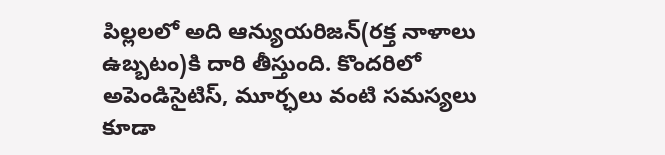పిల్లలలో అది ఆన్యుయరిజన్‌(రక్త నాళాలు ఉబ్బటం)కి దారి తీస్తుంది. కొందరిలో అపెండిసైటిస్, మూర్ఛలు వంటి సమస్యలు కూడా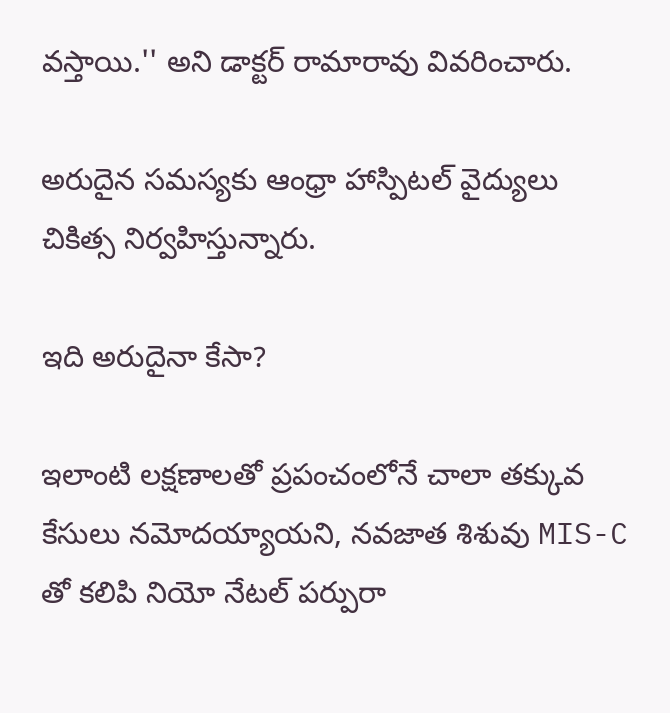వస్తాయి.'' అని డాక్టర్ రామారావు వివరించారు.

అరుదైన సమస్యకు ఆంధ్రా హాస్పిటల్ వైద్యులు చికిత్స నిర్వహిస్తున్నారు.

ఇది అరుదైనా కేసా?

ఇలాంటి లక్షణాలతో ప్రపంచంలోనే చాలా తక్కువ కేసులు నమోదయ్యాయని, నవజాత శిశువు MIS-C తో కలిపి నియో నేటల్ పర్పురా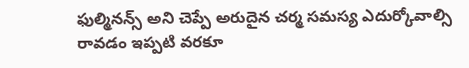ఫుల్మినన్స్ అని చెప్పే అరుదైన చర్మ సమస్య ఎదుర్కోవాల్సి రావడం ఇప్పటి వరకూ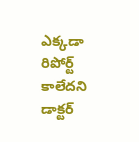ఎక్కడా రిపోర్ట్ కాలేదని డాక్టర్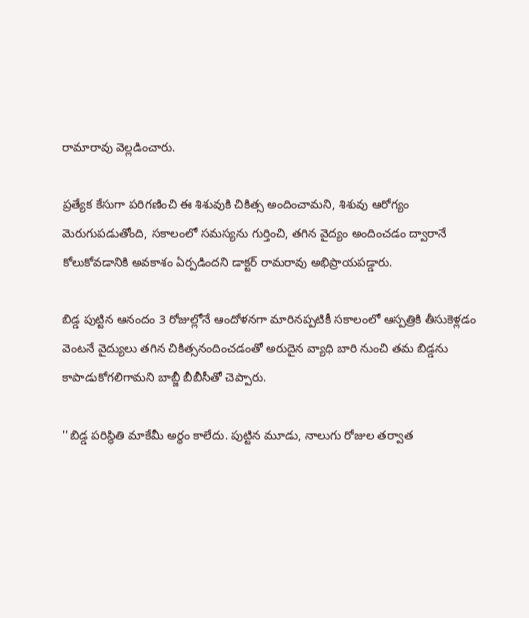రామారావు వెల్లడించారు.

ప్రత్యేక కేసుగా పరిగణించి ఈ శిశువుకి చికిత్స అందించామని, శిశువు ఆరోగ్యం మెరుగుపడుతోంది, సకాలంలో సమస్యను గుర్తించి, తగిన వైద్యం అందించడం ద్వారానే కోలుకోవడానికి అవకాశం ఏర్పడిందని డాక్టర్ రామరావు అభిప్రాయపడ్డారు.

బిడ్డ పుట్టిన ఆనందం 3 రోజుల్లోనే ఆందోళనగా మారినప్పటికీ సకాలంలో ఆస్పత్రికి తీసుకెళ్లడం వెంటనే వైద్యులు తగిన చికిత్సనందించడంతో అరుదైన వ్యాధి బారి నుంచి తమ బిడ్డను కాపాడుకోగలిగామని బాబ్జీ బీబీసీతో చెప్పారు.

''బిడ్డ పరిస్థితి మాకేమీ అర్థం కాలేదు. పుట్టిన మూడు, నాలుగు రోజుల తర్వాత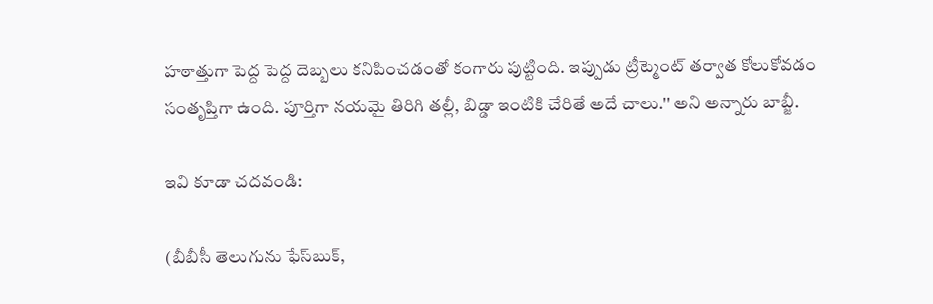హఠాత్తుగా పెద్ద పెద్ద దెబ్బలు కనిపించడంతో కంగారు పుట్టింది. ఇప్పుడు ట్రీట్మెంట్ తర్వాత కోలుకోవడం సంతృప్తిగా ఉంది. పూర్తిగా నయమై తిరిగి తల్లీ, బిడ్డా ఇంటికి చేరితే అదే చాలు.'' అని అన్నారు బాబ్జీ.

ఇవి కూడా చదవండి:

(బీబీసీ తెలుగును ఫేస్‌బుక్,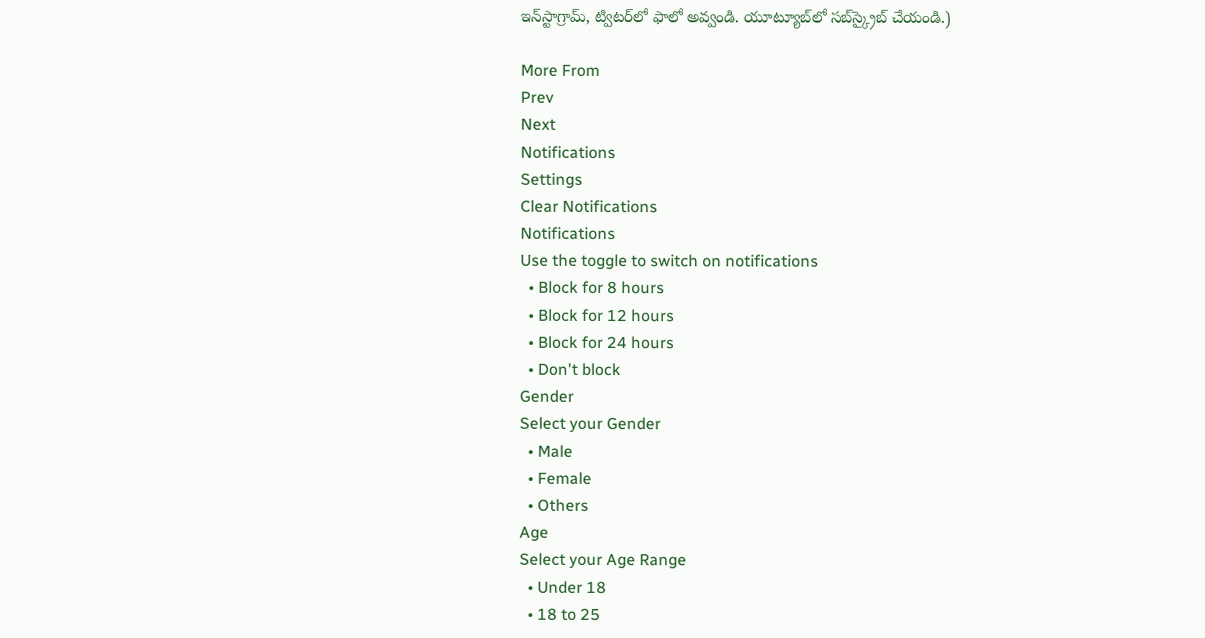ఇన్‌స్టాగ్రామ్‌, ట్విటర్‌లో ఫాలో అవ్వండి. యూట్యూబ్‌లో సబ్‌స్క్రైబ్ చేయండి.)

More From
Prev
Next
Notifications
Settings
Clear Notifications
Notifications
Use the toggle to switch on notifications
  • Block for 8 hours
  • Block for 12 hours
  • Block for 24 hours
  • Don't block
Gender
Select your Gender
  • Male
  • Female
  • Others
Age
Select your Age Range
  • Under 18
  • 18 to 25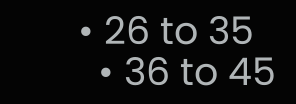• 26 to 35
  • 36 to 45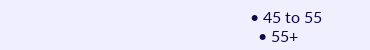• 45 to 55
  • 55+